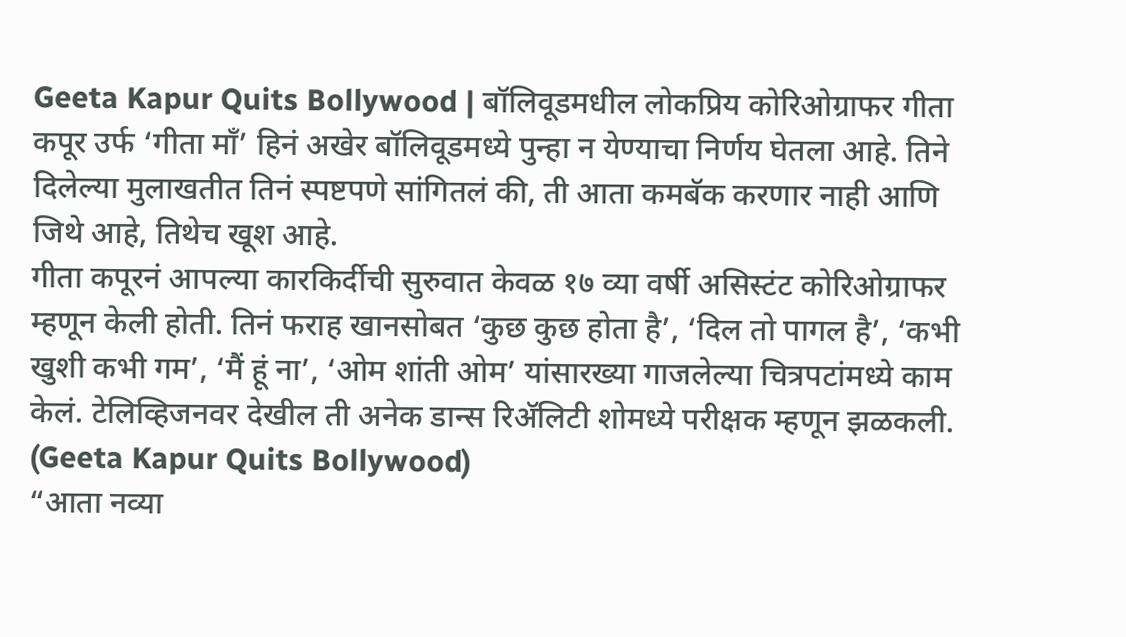Geeta Kapur Quits Bollywood | बॉलिवूडमधील लोकप्रिय कोरिओग्राफर गीता कपूर उर्फ ‘गीता माँ’ हिनं अखेर बॉलिवूडमध्ये पुन्हा न येण्याचा निर्णय घेतला आहे. तिने दिलेल्या मुलाखतीत तिनं स्पष्टपणे सांगितलं की, ती आता कमबॅक करणार नाही आणि जिथे आहे, तिथेच खूश आहे.
गीता कपूरनं आपल्या कारकिर्दीची सुरुवात केवळ १७ व्या वर्षी असिस्टंट कोरिओग्राफर म्हणून केली होती. तिनं फराह खानसोबत ‘कुछ कुछ होता है’, ‘दिल तो पागल है’, ‘कभी खुशी कभी गम’, ‘मैं हूं ना’, ‘ओम शांती ओम’ यांसारख्या गाजलेल्या चित्रपटांमध्ये काम केलं. टेलिव्हिजनवर देखील ती अनेक डान्स रिॲलिटी शोमध्ये परीक्षक म्हणून झळकली. (Geeta Kapur Quits Bollywood)
“आता नव्या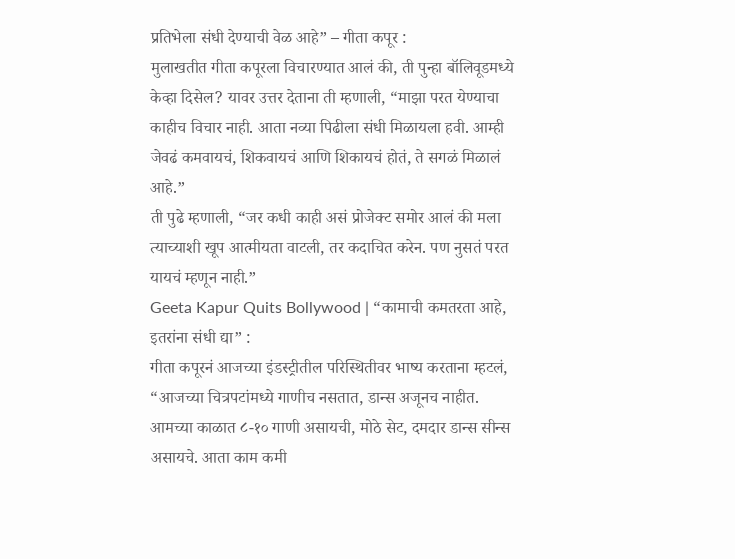प्रतिभेला संधी देण्याची वेळ आहे” – गीता कपूर :
मुलाखतीत गीता कपूरला विचारण्यात आलं की, ती पुन्हा बॉलिवूडमध्ये केव्हा दिसेल? यावर उत्तर देताना ती म्हणाली, “माझा परत येण्याचा काहीच विचार नाही. आता नव्या पिढीला संधी मिळायला हवी. आम्ही जेवढं कमवायचं, शिकवायचं आणि शिकायचं होतं, ते सगळं मिळालं आहे.”
ती पुढे म्हणाली, “जर कधी काही असं प्रोजेक्ट समोर आलं की मला त्याच्याशी खूप आत्मीयता वाटली, तर कदाचित करेन. पण नुसतं परत यायचं म्हणून नाही.”
Geeta Kapur Quits Bollywood | “कामाची कमतरता आहे, इतरांना संधी द्या” :
गीता कपूरनं आजच्या इंडस्ट्रीतील परिस्थितीवर भाष्य करताना म्हटलं, “आजच्या चित्रपटांमध्ये गाणीच नसतात, डान्स अजूनच नाहीत. आमच्या काळात ८-१० गाणी असायची, मोठे सेट, दमदार डान्स सीन्स असायचे. आता काम कमी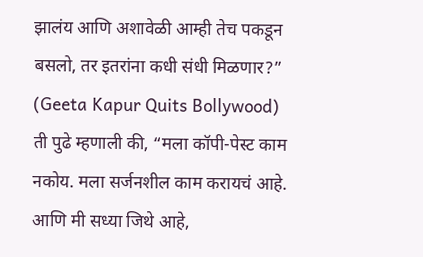झालंय आणि अशावेळी आम्ही तेच पकडून बसलो, तर इतरांना कधी संधी मिळणार?” (Geeta Kapur Quits Bollywood)
ती पुढे म्हणाली की, “मला कॉपी-पेस्ट काम नकोय. मला सर्जनशील काम करायचं आहे. आणि मी सध्या जिथे आहे,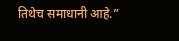तिथेच समाधानी आहे.”